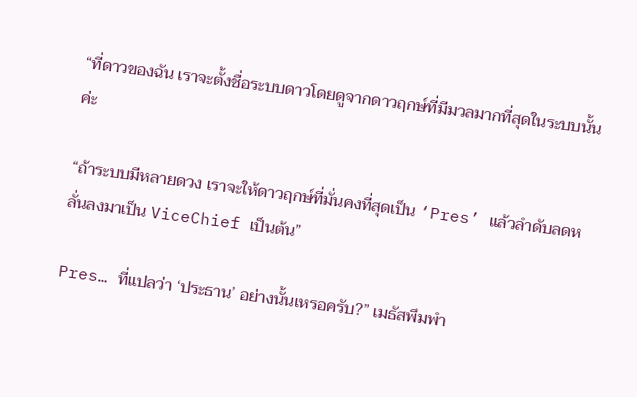“ที่ดาวของฉัน เราจะตั้งชื่อระบบดาวโดยดูจากดาวฤกษ์ที่มีมวลมากที่สุดในระบบนั้นค่ะ

“ถ้าระบบมีหลายดวง เราจะให้ดาวฤกษ์ที่มั่นคงที่สุดเป็น ‘Pres’ แล้วลำดับลดหลั่นลงมาเป็น ViceChief เป็นต้น”

Pres… ที่แปลว่า ‘ประธาน’ อย่างนั้นเหรอครับ?” เมธัสพึมพำ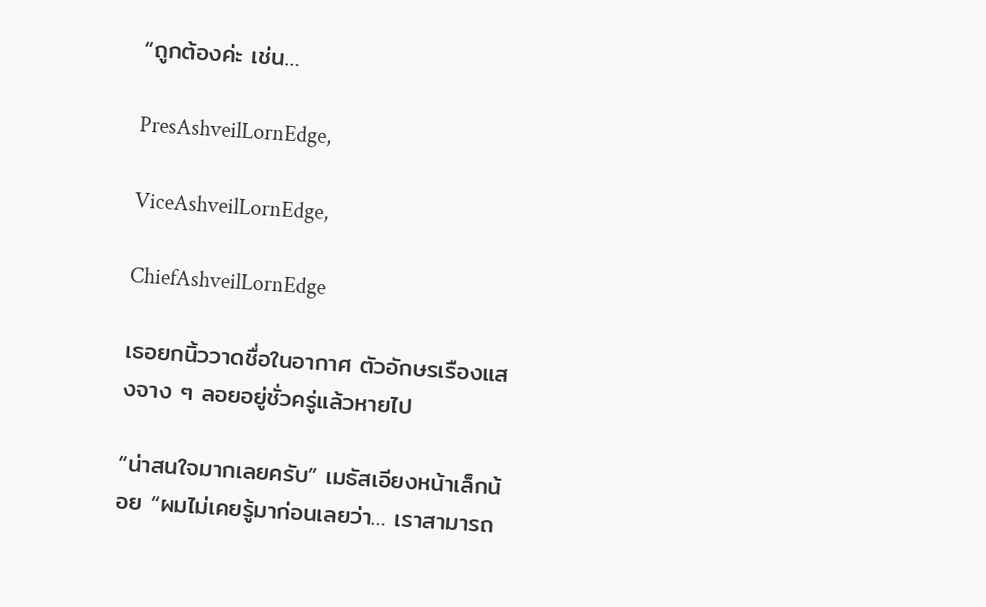“ถูกต้องค่ะ เช่น…

PresAshveilLornEdge,

ViceAshveilLornEdge,

ChiefAshveilLornEdge

เธอยกนิ้ววาดชื่อในอากาศ ตัวอักษรเรืองแสงจาง ๆ ลอยอยู่ชั่วครู่แล้วหายไป

“น่าสนใจมากเลยครับ” เมธัสเอียงหน้าเล็กน้อย “ผมไม่เคยรู้มาก่อนเลยว่า… เราสามารถ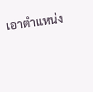เอาตำแหน่ง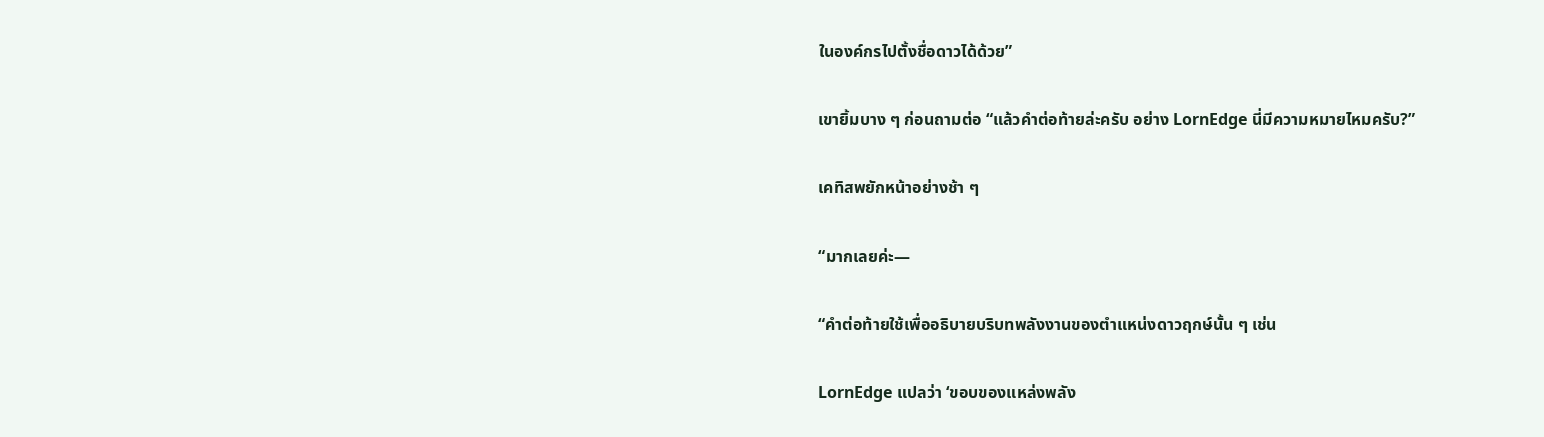ในองค์กรไปตั้งชื่อดาวได้ด้วย”

เขายิ้มบาง ๆ ก่อนถามต่อ “แล้วคำต่อท้ายล่ะครับ อย่าง LornEdge นี่มีความหมายไหมครับ?”

เคทิสพยักหน้าอย่างช้า ๆ

“มากเลยค่ะ—

“คำต่อท้ายใช้เพื่ออธิบายบริบทพลังงานของตำแหน่งดาวฤกษ์นั้น ๆ เช่น

LornEdge แปลว่า ‘ขอบของแหล่งพลัง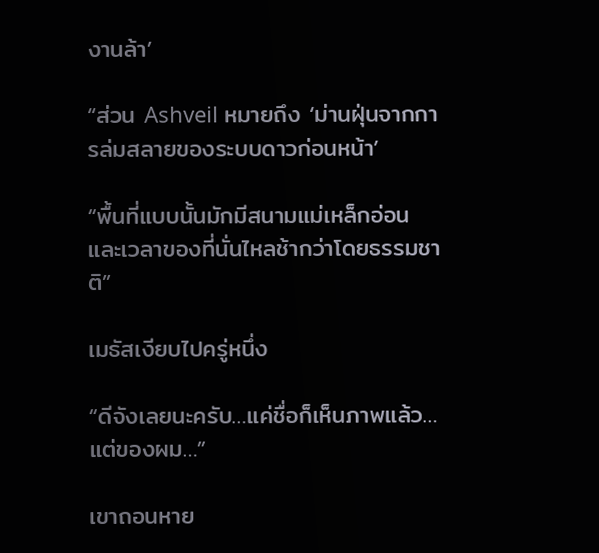งานล้า’

“ส่วน Ashveil หมายถึง ‘ม่านฝุ่นจากการล่มสลายของระบบดาวก่อนหน้า’

“พื้นที่แบบนั้นมักมีสนามแม่เหล็กอ่อน และเวลาของที่นั่นไหลช้ากว่าโดยธรรมชาติ”

เมธัสเงียบไปครู่หนึ่ง

“ดีจังเลยนะครับ…แค่ชื่อก็เห็นภาพแล้ว… แต่ของผม…”

เขาถอนหาย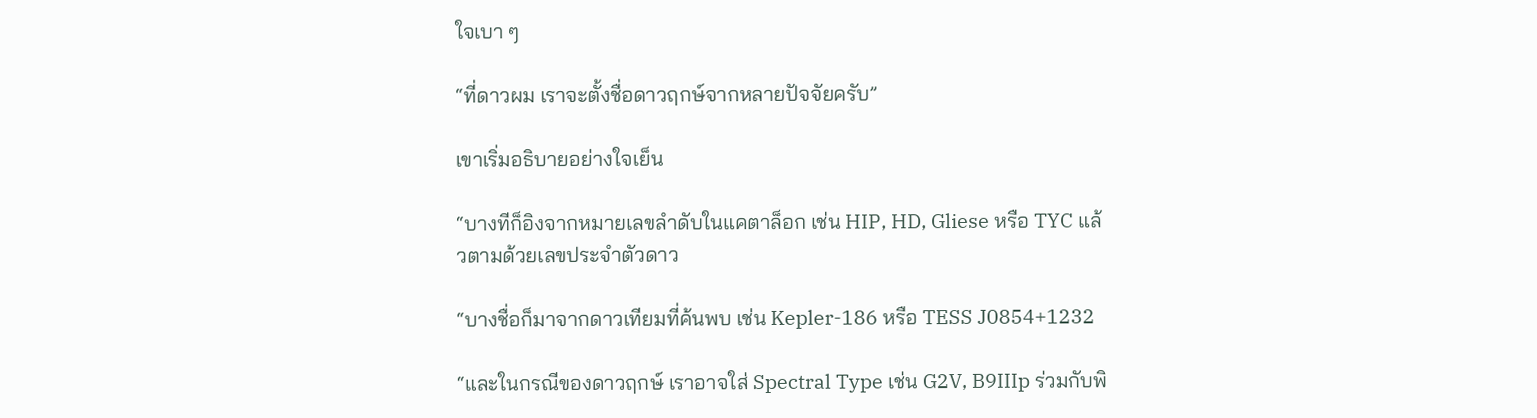ใจเบา ๆ

“ที่ดาวผม เราจะตั้งชื่อดาวฤกษ์จากหลายปัจจัยครับ”

เขาเริ่มอธิบายอย่างใจเย็น

“บางทีก็อิงจากหมายเลขลำดับในแคตาล็อก เช่น HIP, HD, Gliese หรือ TYC แล้วตามด้วยเลขประจำตัวดาว

“บางชื่อก็มาจากดาวเทียมที่ค้นพบ เช่น Kepler-186 หรือ TESS J0854+1232

“และในกรณีของดาวฤกษ์ เราอาจใส่ Spectral Type เช่น G2V, B9IIIp ร่วมกับพิ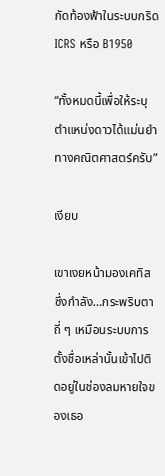กัดท้องฟ้าในระบบกริด ICRS หรือ B1950

“ทั้งหมดนี้เพื่อให้ระบุตำแหน่งดาวได้แม่นยำทางคณิตศาสตร์ครับ”

เงียบ

เขาเงยหน้ามองเคทิส ซึ่งกำลัง…กระพริบตาถี่ ๆ เหมือนระบบการตั้งชื่อเหล่านั้นเข้าไปติดอยู่ในช่องลมหายใจของเธอ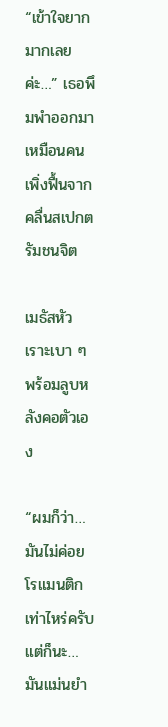“เข้าใจยากมากเลยค่ะ…” เธอพึมพำออกมาเหมือนคนเพิ่งฟื้นจากคลื่นสเปกตรัมชนจิต

เมธัสหัวเราะเบา ๆ พร้อมลูบหลังคอตัวเอง

“ผมก็ว่า…มันไม่ค่อยโรแมนติกเท่าไหร่ครับ แต่ก็นะ…มันแม่นยำ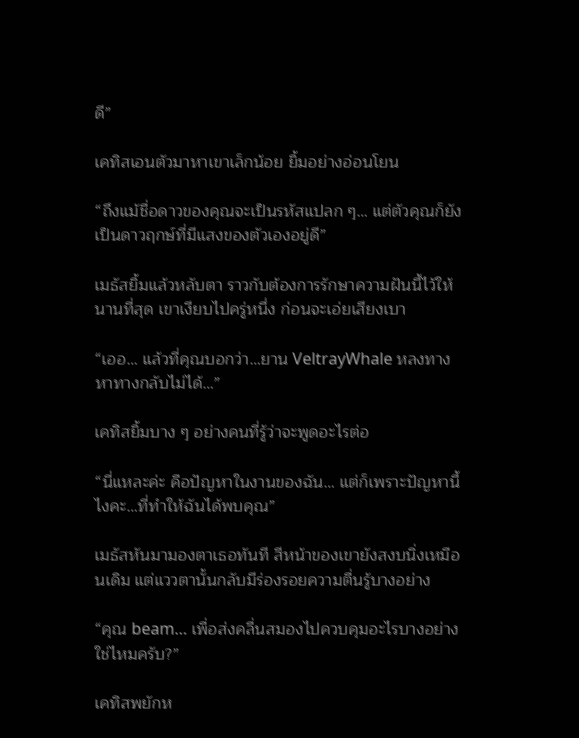ดี”

เคทิสเอนตัวมาหาเขาเล็กน้อย ยิ้มอย่างอ่อนโยน

“ถึงแม้ชื่อดาวของคุณจะเป็นรหัสแปลก ๆ… แต่ตัวคุณก็ยังเป็นดาวฤกษ์ที่มีแสงของตัวเองอยู่ดี”

เมธัสยิ้มแล้วหลับตา ราวกับต้องการรักษาความฝันนี้ไว้ให้นานที่สุด เขาเงียบไปครู่หนึ่ง ก่อนจะเอ่ยเสียงเบา

“เออ… แล้วที่คุณบอกว่า…ยาน VeltrayWhale หลงทางหาทางกลับไม่ได้…”

เคทิสยิ้มบาง ๆ อย่างคนที่รู้ว่าจะพูดอะไรต่อ

“นี่แหละค่ะ คือปัญหาในงานของฉัน… แต่ก็เพราะปัญหานี้ไงคะ…ที่ทำให้ฉันได้พบคุณ”

เมธัสหันมามองตาเธอทันที สีหน้าของเขายังสงบนิ่งเหมือนเดิม แต่แววตานั้นกลับมีร่องรอยความตื่นรู้บางอย่าง

“คุณ beam… เพื่อส่งคลื่นสมองไปควบคุมอะไรบางอย่างใช่ไหมครับ?”

เคทิสพยักห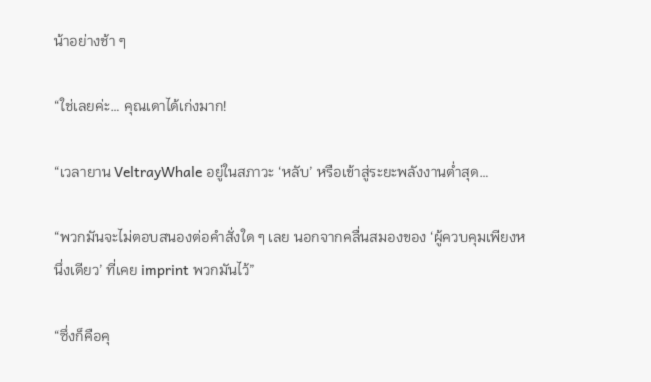น้าอย่างช้า ๆ

“ใช่เลยค่ะ… คุณเดาได้เก่งมาก!

“เวลายาน VeltrayWhale อยู่ในสภาวะ ‘หลับ’ หรือเข้าสู่ระยะพลังงานต่ำสุด…

“พวกมันจะไม่ตอบสนองต่อคำสั่งใด ๆ เลย นอกจากคลื่นสมองของ ‘ผู้ควบคุมเพียงหนึ่งเดียว’ ที่เคย imprint พวกมันไว้”

“ซึ่งก็คือคุ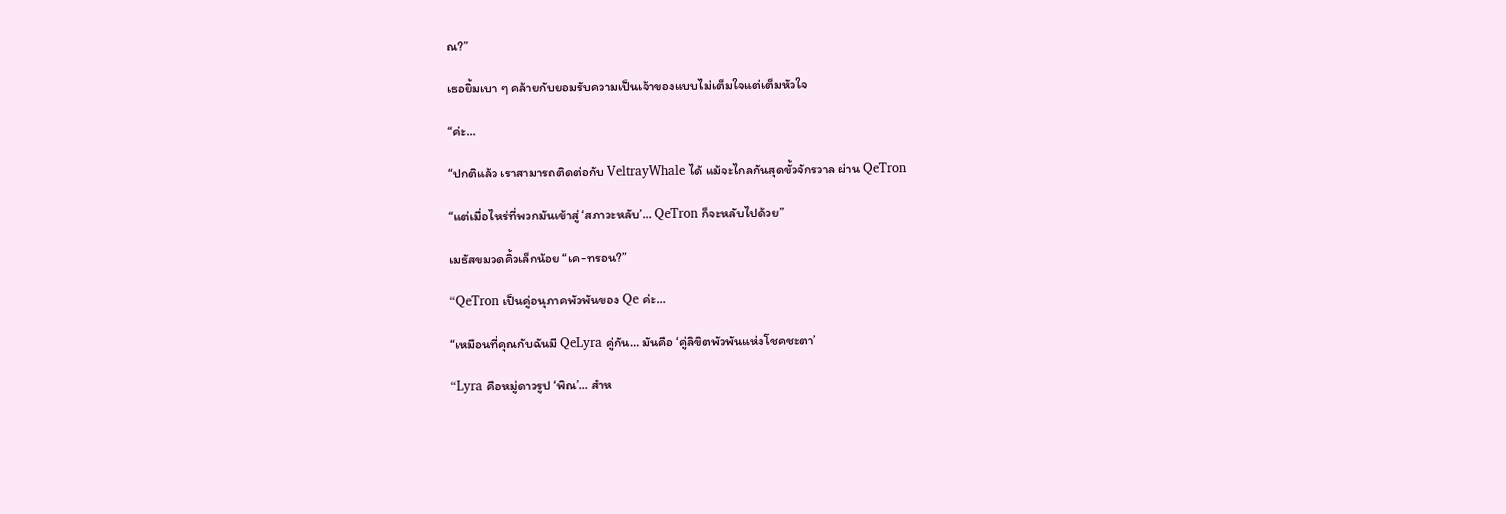ณ?”

เธอยิ้มเบา ๆ คล้ายกับยอมรับความเป็นเจ้าของแบบไม่เต็มใจแต่เต็มหัวใจ

“ค่ะ…

“ปกติแล้ว เราสามารถติดต่อกับ VeltrayWhale ได้ แม้จะไกลกันสุดขั้วจักรวาล ผ่าน QeTron

“แต่เมื่อไหร่ที่พวกมันเข้าสู่ ‘สภาวะหลับ’… QeTron ก็จะหลับไปด้วย”

เมธัสขมวดคิ้วเล็กน้อย “เค-ทรอน?”

“QeTron เป็นคู่อนุภาคพัวพันของ Qe ค่ะ…

“เหมือนที่คุณกับฉันมี QeLyra คู่กัน… มันคือ ‘คู่ลิขิตพัวพันแห่งโชคชะตา’

“Lyra คือหมู่ดาวรูป ‘พิณ’… สำห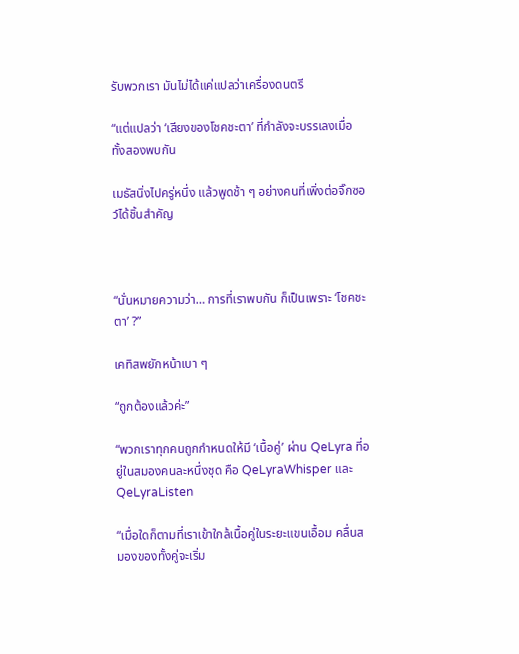รับพวกเรา มันไม่ได้แค่แปลว่าเครื่องดนตรี

“แต่แปลว่า ‘เสียงของโชคชะตา’ ที่กำลังจะบรรเลงเมื่อทั้งสองพบกัน

เมธัสนิ่งไปครู่หนึ่ง แล้วพูดช้า ๆ อย่างคนที่เพิ่งต่อจิ๊กซอว์ได้ชิ้นสำคัญ



“นั่นหมายความว่า… การที่เราพบกัน ก็เป็นเพราะ ‘โชคชะตา’ ?”

เคทิสพยักหน้าเบา ๆ

“ถูกต้องแล้วค่ะ”

“พวกเราทุกคนถูกกำหนดให้มี ‘เนื้อคู่’ ผ่าน QeLyra ที่อยู่ในสมองคนละหนึ่งชุด คือ QeLyraWhisper และ QeLyraListen

“เมื่อใดก็ตามที่เราเข้าใกล้เนื้อคู่ในระยะแขนเอื้อม คลื่นสมองของทั้งคู่จะเริ่ม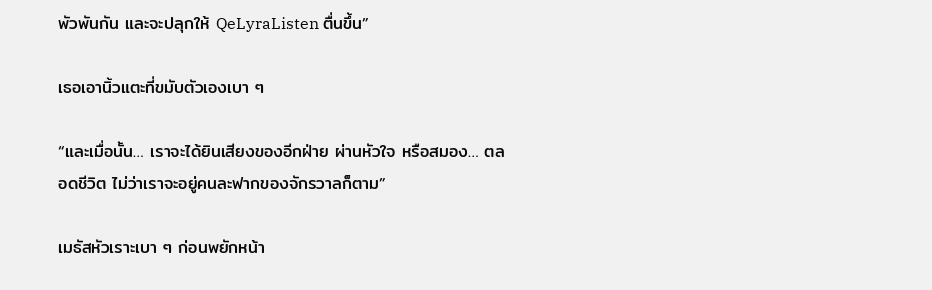พัวพันกัน และจะปลุกให้ QeLyraListen ตื่นขึ้น”

เธอเอานิ้วแตะที่ขมับตัวเองเบา ๆ

“และเมื่อนั้น… เราจะได้ยินเสียงของอีกฝ่าย ผ่านหัวใจ หรือสมอง… ตลอดชีวิต ไม่ว่าเราจะอยู่คนละฟากของจักรวาลก็ตาม”

เมธัสหัวเราะเบา ๆ ก่อนพยักหน้า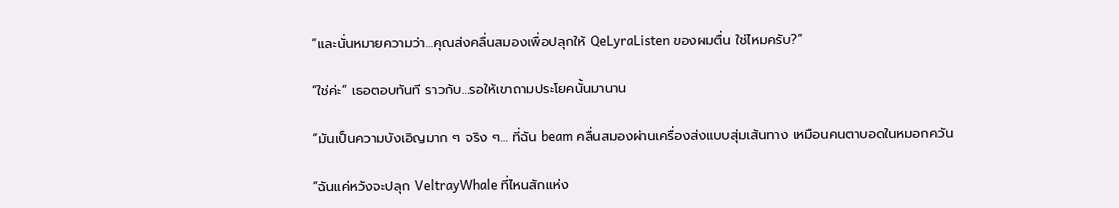“และนั่นหมายความว่า…คุณส่งคลื่นสมองเพื่อปลุกให้ QeLyraListen ของผมตื่น ใช่ไหมครับ?”

“ใช่ค่ะ” เธอตอบทันที ราวกับ…รอให้เขาถามประโยคนั้นมานาน

“มันเป็นความบังเอิญมาก ๆ จริง ๆ… ที่ฉัน beam คลื่นสมองผ่านเครื่องส่งแบบสุ่มเส้นทาง เหมือนคนตาบอดในหมอกควัน

“ฉันแค่หวังจะปลุก VeltrayWhale ที่ไหนสักแห่ง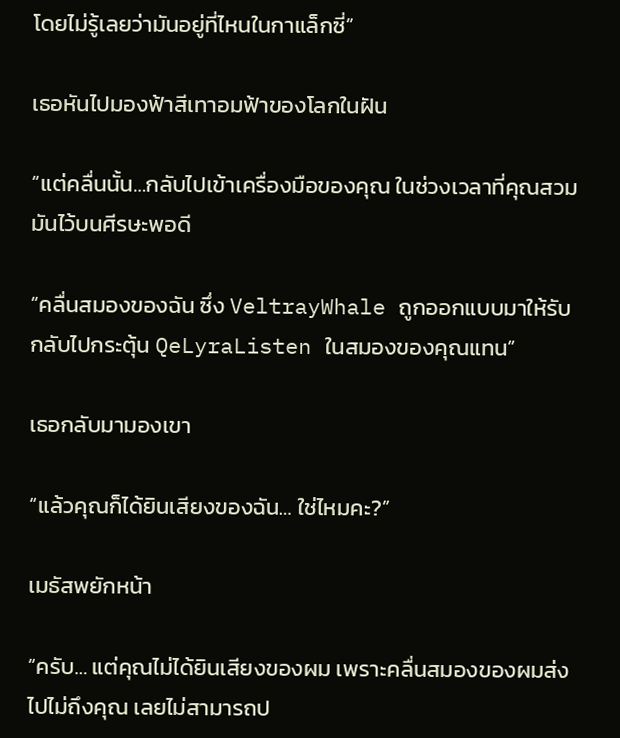โดยไม่รู้เลยว่ามันอยู่ที่ไหนในกาแล็กซี่”

เธอหันไปมองฟ้าสีเทาอมฟ้าของโลกในฝัน

“แต่คลื่นนั้น…กลับไปเข้าเครื่องมือของคุณ ในช่วงเวลาที่คุณสวมมันไว้บนศีรษะพอดี

“คลื่นสมองของฉัน ซึ่ง VeltrayWhale ถูกออกแบบมาให้รับ กลับไปกระตุ้น QeLyraListen ในสมองของคุณแทน”

เธอกลับมามองเขา

“แล้วคุณก็ได้ยินเสียงของฉัน… ใช่ไหมคะ?”

เมธัสพยักหน้า

“ครับ… แต่คุณไม่ได้ยินเสียงของผม เพราะคลื่นสมองของผมส่งไปไม่ถึงคุณ เลยไม่สามารถป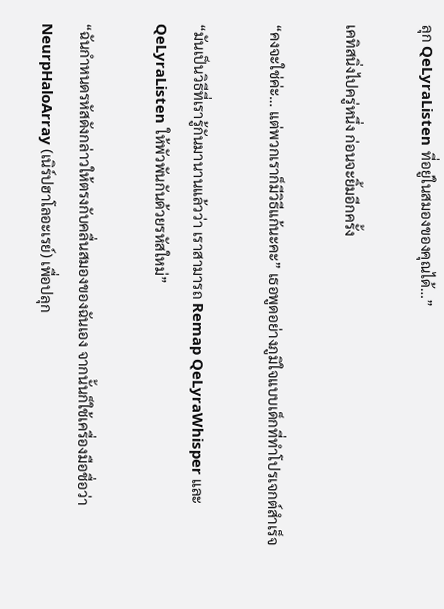ลุก QeLyraListen ที่อยู่ในสมองของคุณได้…”

เคทิสนิ่งไปครู่หนึ่ง ก่อนจะยิ้มอีกครั้ง

“คงจะใช่ค่ะ… แต่พวกเราก็มีวิธีแก้นะคะ” เธอพูดอย่างภูมิใจแบบเด็กที่ทำโปรเจกต์สำเร็จ

“มันเป็นวิธีที่เรารู้กันมานานแล้วว่า เราสามารถ Remap QeLyraWhisper และ QeLyraListen ให้พัวพันกันด้วยรหัสใหม่”

“ฉันกำหนดรหัสดังกล่าวให้ตรงกับคลื่นสมองของฉันเอง จากนั้นก็ใช้เครื่องมือชื่อว่า NeurpHaloArray (เนิร์ปฮาโลอะเรย์) เพื่อปลุก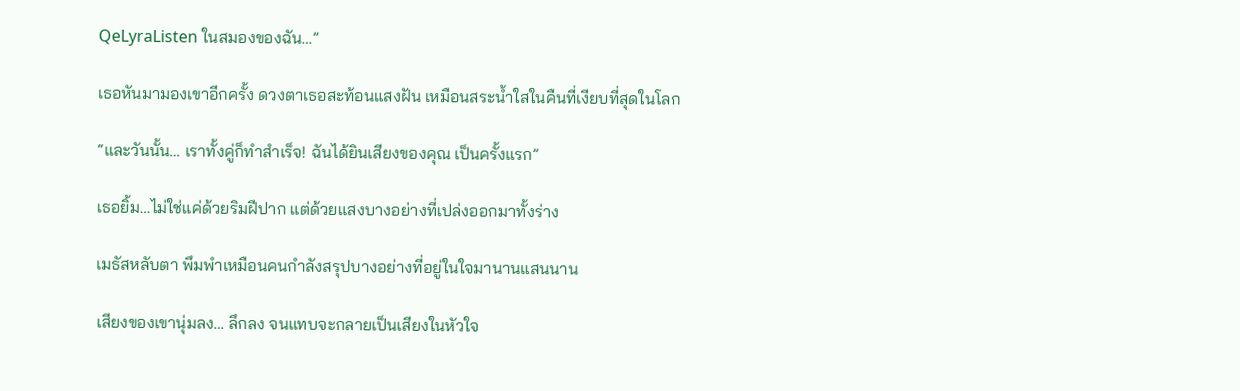QeLyraListen ในสมองของฉัน…”

เธอหันมามองเขาอีกครั้ง ดวงตาเธอสะท้อนแสงฝัน เหมือนสระน้ำใสในคืนที่เงียบที่สุดในโลก

“และวันนั้น… เราทั้งคู่ก็ทำสำเร็จ! ฉันได้ยินเสียงของคุณ เป็นครั้งแรก”

เธอยิ้ม…ไม่ใช่แค่ด้วยริมฝีปาก แต่ด้วยแสงบางอย่างที่เปล่งออกมาทั้งร่าง

เมธัสหลับตา พึมพำเหมือนคนกำลังสรุปบางอย่างที่อยู่ในใจมานานแสนนาน

เสียงของเขานุ่มลง… ลึกลง จนแทบจะกลายเป็นเสียงในหัวใจ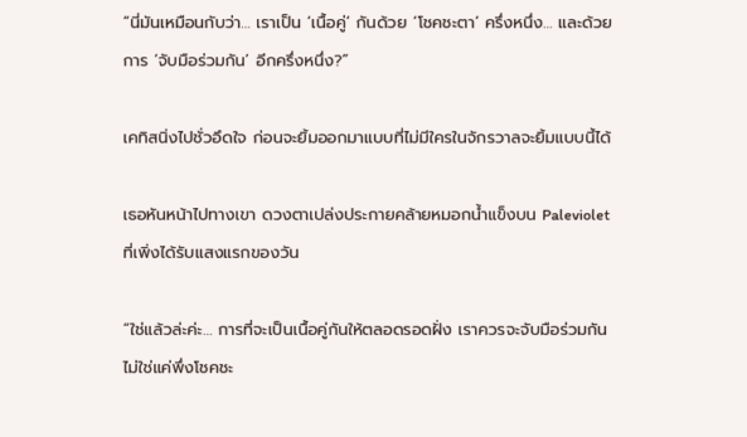“นี่มันเหมือนกับว่า… เราเป็น ‘เนื้อคู่’ กันด้วย ‘โชคชะตา’ ครึ่งหนึ่ง… และด้วยการ ‘จับมือร่วมกัน’ อีกครึ่งหนึ่ง?”

เคทิสนิ่งไปชั่วอึดใจ ก่อนจะยิ้มออกมาแบบที่ไม่มีใครในจักรวาลจะยิ้มแบบนี้ได้

เธอหันหน้าไปทางเขา ดวงตาเปล่งประกายคล้ายหมอกน้ำแข็งบน Paleviolet ที่เพิ่งได้รับแสงแรกของวัน

“ใช่แล้วล่ะค่ะ… การที่จะเป็นเนื้อคู่กันให้ตลอดรอดฝั่ง เราควรจะจับมือร่วมกัน ไม่ใช่แค่พึ่งโชคชะ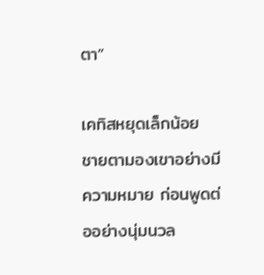ตา”

เคทิสหยุดเล็กน้อย ชายตามองเขาอย่างมีความหมาย ก่อนพูดต่ออย่างนุ่มนวล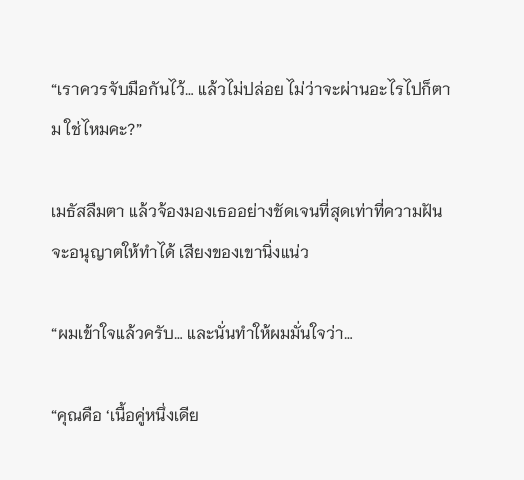“เราควรจับมือกันไว้… แล้วไม่ปล่อย ไม่ว่าจะผ่านอะไรไปก็ตาม ใช่ไหมคะ?”

เมธัสลืมตา แล้วจ้องมองเธออย่างชัดเจนที่สุดเท่าที่ความฝันจะอนุญาตให้ทำได้ เสียงของเขานิ่งแน่ว

“ผมเข้าใจแล้วครับ… และนั่นทำให้ผมมั่นใจว่า…

“คุณคือ ‘เนื้อคู่หนึ่งเดีย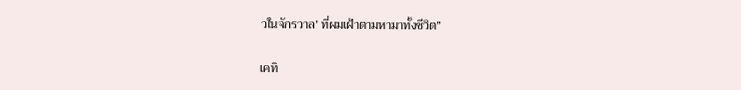วในจักรวาล’ ที่ผมเฝ้าตามหามาทั้งชีวิต”

เคทิ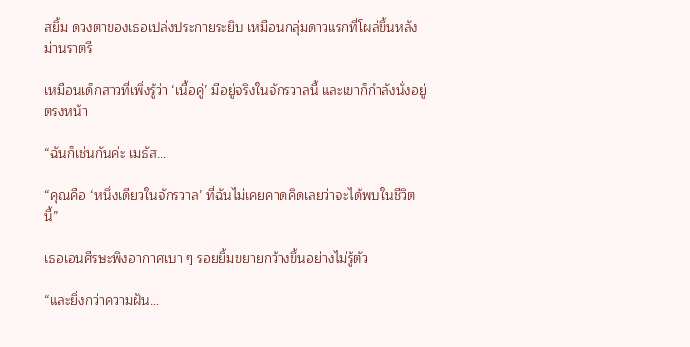สยิ้ม ดวงตาของเธอเปล่งประกายระยิบ เหมือนกลุ่มดาวแรกที่โผล่ขึ้นหลังม่านราตรี

เหมือนเด็กสาวที่เพิ่งรู้ว่า ‘เนื้อคู่’ มีอยู่จริงในจักรวาลนี้ และเขาก็กำลังนั่งอยู่ตรงหน้า

“ฉันก็เช่นกันค่ะ เมธัส…

“คุณคือ ‘หนึ่งเดียวในจักรวาล’ ที่ฉันไม่เคยคาดคิดเลยว่าจะได้พบในชีวิตนี้”

เธอเอนศีรษะพิงอากาศเบา ๆ รอยยิ้มขยายกว้างขึ้นอย่างไม่รู้ตัว

“และยิ่งกว่าความฝัน…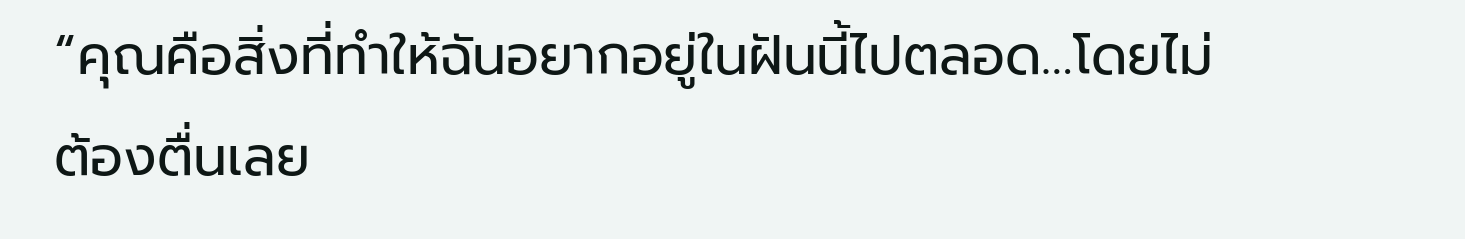“คุณคือสิ่งที่ทำให้ฉันอยากอยู่ในฝันนี้ไปตลอด…โดยไม่ต้องตื่นเลย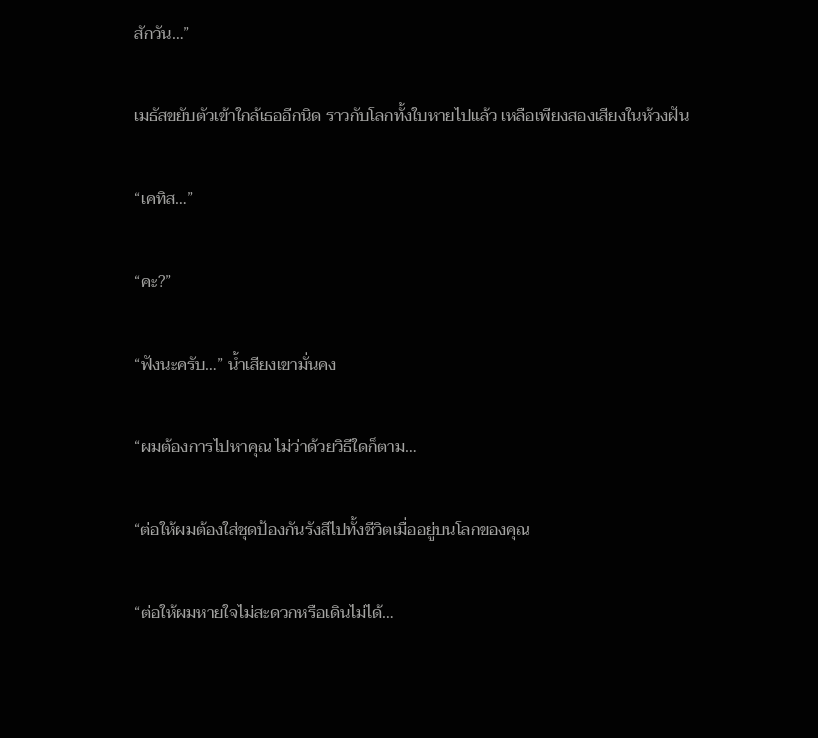สักวัน…”

เมธัสขยับตัวเข้าใกล้เธออีกนิด ราวกับโลกทั้งใบหายไปแล้ว เหลือเพียงสองเสียงในห้วงฝัน

“เคทิส…”

“คะ?”

“ฟังนะครับ…” น้ำเสียงเขามั่นคง

“ผมต้องการไปหาคุณ ไม่ว่าด้วยวิธีใดก็ตาม…

“ต่อให้ผมต้องใส่ชุดป้องกันรังสีไปทั้งชีวิตเมื่ออยู่บนโลกของคุณ

“ต่อให้ผมหายใจไม่สะดวกหรือเดินไม่ได้…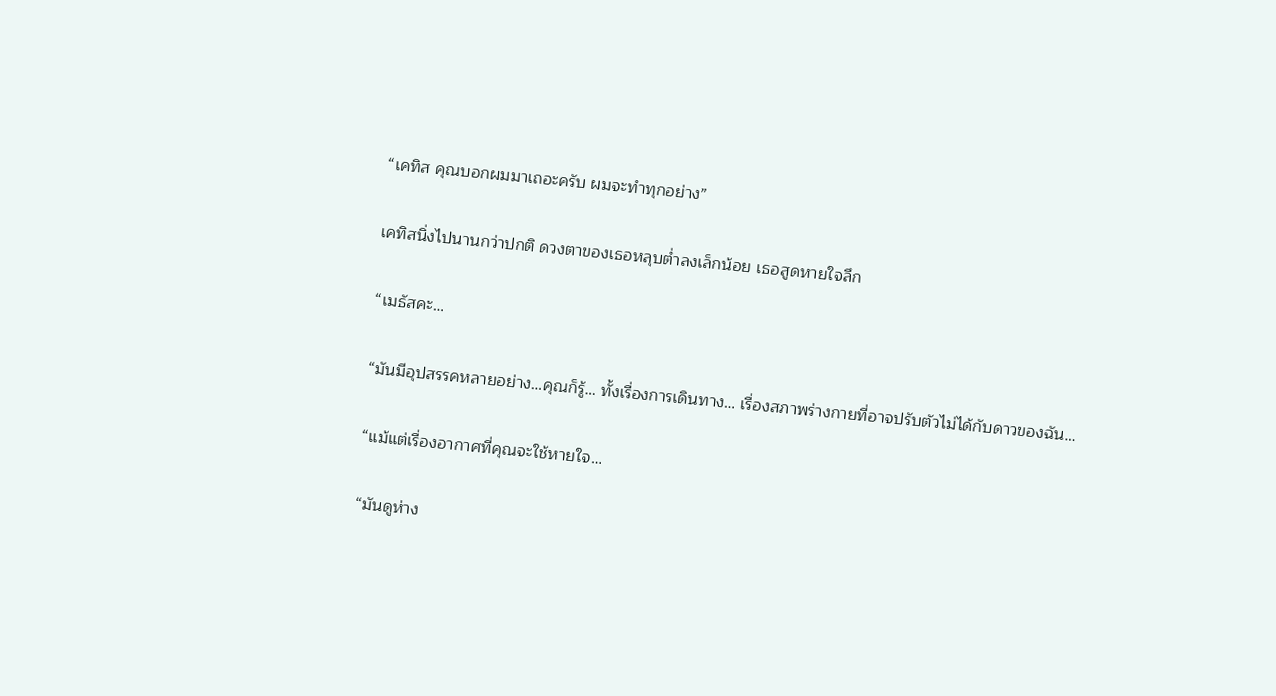“เคทิส คุณบอกผมมาเถอะครับ ผมจะทำทุกอย่าง”

เคทิสนิ่งไปนานกว่าปกติ ดวงตาของเธอหลุบต่ำลงเล็กน้อย เธอสูดหายใจลึก

“เมธัสคะ…

“มันมีอุปสรรคหลายอย่าง…คุณก็รู้… ทั้งเรื่องการเดินทาง… เรื่องสภาพร่างกายที่อาจปรับตัวไม่ได้กับดาวของฉัน…

“แม้แต่เรื่องอากาศที่คุณจะใช้หายใจ…

“มันดูห่าง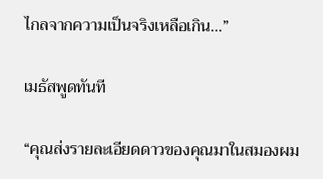ไกลจากความเป็นจริงเหลือเกิน…”

เมธัสพูดทันที

“คุณส่งรายละเอียดดาวของคุณมาในสมองผม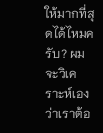ให้มากที่สุดได้ไหมครับ? ผมจะวิเคราะห์เองว่าเราต้อ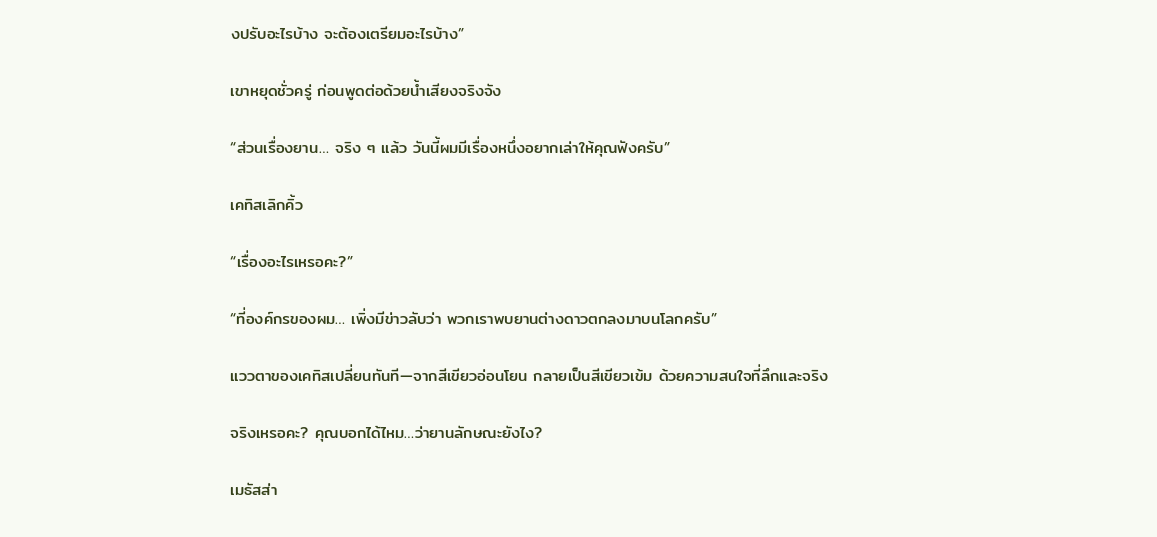งปรับอะไรบ้าง จะต้องเตรียมอะไรบ้าง”

เขาหยุดชั่วครู่ ก่อนพูดต่อด้วยน้ำเสียงจริงจัง

“ส่วนเรื่องยาน… จริง ๆ แล้ว วันนี้ผมมีเรื่องหนึ่งอยากเล่าให้คุณฟังครับ”

เคทิสเลิกคิ้ว

“เรื่องอะไรเหรอคะ?”

“ที่องค์กรของผม… เพิ่งมีข่าวลับว่า พวกเราพบยานต่างดาวตกลงมาบนโลกครับ”

แววตาของเคทิสเปลี่ยนทันที—จากสีเขียวอ่อนโยน กลายเป็นสีเขียวเข้ม ด้วยความสนใจที่ลึกและจริง

จริงเหรอคะ? คุณบอกได้ไหม…ว่ายานลักษณะยังไง?

เมธัสส่า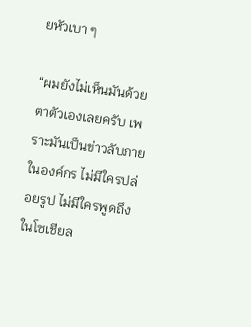ยหัวเบา ๆ

“ผมยังไม่เห็นมันด้วยตาตัวเองเลยครับ เพราะมันเป็นข่าวลับภายในองค์กร ไม่มีใครปล่อยรูป ไม่มีใครพูดถึงในโซเชียล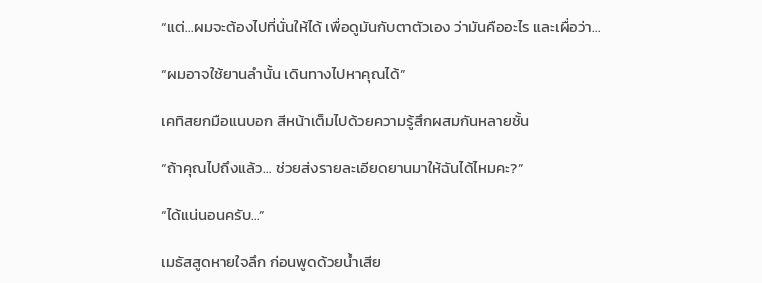“แต่…ผมจะต้องไปที่นั่นให้ได้ เพื่อดูมันกับตาตัวเอง ว่ามันคืออะไร และเผื่อว่า…

“ผมอาจใช้ยานลำนั้น เดินทางไปหาคุณได้”

เคทิสยกมือแนบอก สีหน้าเต็มไปด้วยความรู้สึกผสมกันหลายชั้น

“ถ้าคุณไปถึงแล้ว… ช่วยส่งรายละเอียดยานมาให้ฉันได้ไหมคะ?”

“ได้แน่นอนครับ…”

เมธัสสูดหายใจลึก ก่อนพูดด้วยน้ำเสีย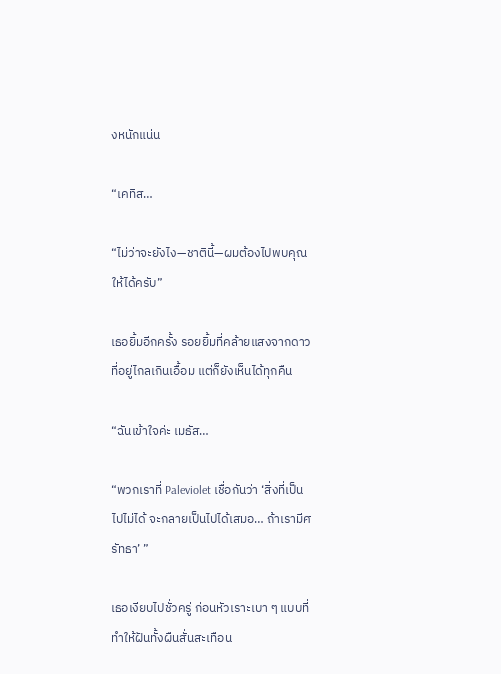งหนักแน่น

“เคทิส…

“ไม่ว่าจะยังไง—ชาตินี้—ผมต้องไปพบคุณให้ได้ครับ”

เธอยิ้มอีกครั้ง รอยยิ้มที่คล้ายแสงจากดาวที่อยู่ไกลเกินเอื้อม แต่ก็ยังเห็นได้ทุกคืน

“ฉันเข้าใจค่ะ เมธัส…

“พวกเราที่ Paleviolet เชื่อกันว่า ‘สิ่งที่เป็นไปไม่ได้ จะกลายเป็นไปได้เสมอ… ถ้าเรามีศรัทธา’ ”

เธอเงียบไปชั่วครู่ ก่อนหัวเราะเบา ๆ แบบที่ทำให้ฝันทั้งผืนสั่นสะเทือน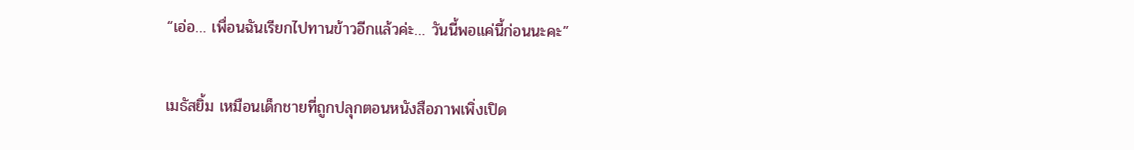“เอ่อ… เพื่อนฉันเรียกไปทานข้าวอีกแล้วค่ะ… วันนี้พอแค่นี้ก่อนนะคะ”

เมธัสยิ้ม เหมือนเด็กชายที่ถูกปลุกตอนหนังสือภาพเพิ่งเปิด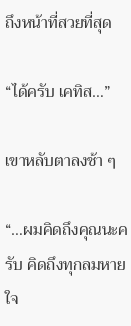ถึงหน้าที่สวยที่สุด

“ได้ครับ เคทิส…”

เขาหลับตาลงช้า ๆ

“…ผมคิดถึงคุณนะครับ คิดถึงทุกลมหายใจ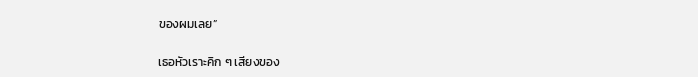ของผมเลย”

เธอหัวเราะคิก ๆ เสียงของ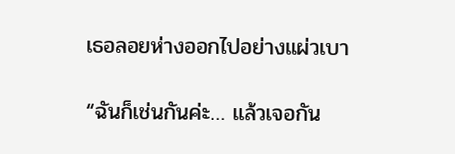เธอลอยห่างออกไปอย่างแผ่วเบา

“ฉันก็เช่นกันค่ะ… แล้วเจอกัน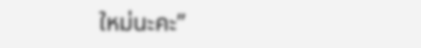ใหม่นะคะ”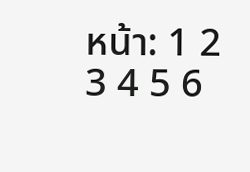หน้า: 1 2 3 4 5 6